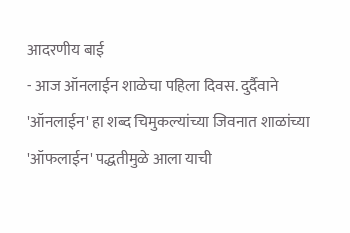आदरणीय बाई
- आज ऑनलाईन शाळेचा पहिला दिवस. दुर्दैवाने 'ऑनलाईन' हा शब्द चिमुकल्यांच्या जिवनात शाळांच्या 'ऑफलाईन' पद्धतीमुळे आला याची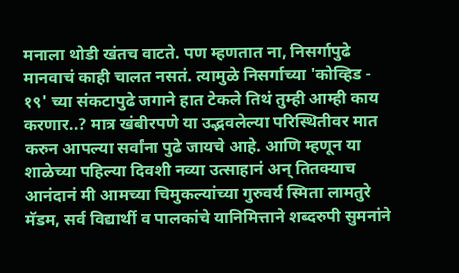मनाला थोडी खंतच वाटते. पण म्हणतात ना, निसर्गापुढे मानवाचं काही चालत नसतं. त्यामुळे निसर्गाच्या 'कोव्हिड - १९' च्या संकटापुढे जगाने हात टेकले तिथं तुम्ही आम्ही काय करणार..? मात्र खंबीरपणे या उद्भवलेल्या परिस्थितीवर मात करुन आपल्या सर्वांना पुढे जायचे आहे. आणि म्हणून या शाळेच्या पहिल्या दिवशी नव्या उत्साहानं अन् तितक्याच आनंदानं मी आमच्या चिमुकल्यांच्या गुरुवर्य स्मिता लामतुरे मॅडम, सर्व विद्यार्थी व पालकांचे यानिमित्ताने शब्दरुपी सुमनांने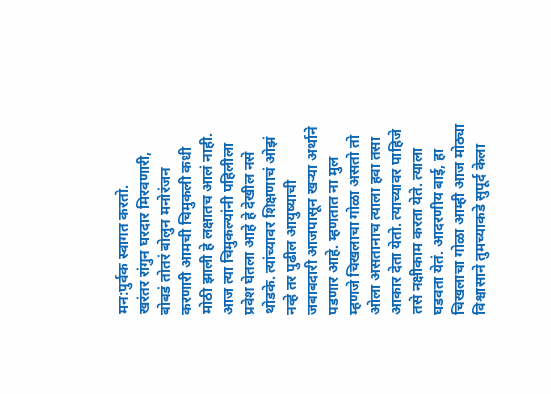मन:पुर्वक स्वागत करतो.
खरंतर रांगुन घरदार मिरवणारी, बोबडं तोतरं बोलुन मनोरंजन करणारी आमची चिमुकली कधी मोठी झाली हे लक्षातच आलं नाही. आज त्या चिमुकल्यांनी पहिलीला प्रवेश घेतला आहे हे देखील नसे थोडके. त्यांच्यावर शिक्षणाचं ओझं नव्हे तर पुढील आयुष्याची जबाबदारी आजपासून खऱ्या अर्थाने पडणार आहे. म्हणतात ना मुल म्हणजे चिखलाचा गोळा असतो तो ओला असतानाच त्याला हवा तसा आकार देता येतो. त्याच्यावर पाहिजे तसे नक्षीकाम करता येते. त्याला घडवता येतं. आदरणीय बाई, हा चिखलाचा गोळा आम्ही आज मोठ्या विश्वासाने तुमच्याकडे सुपूर्द केला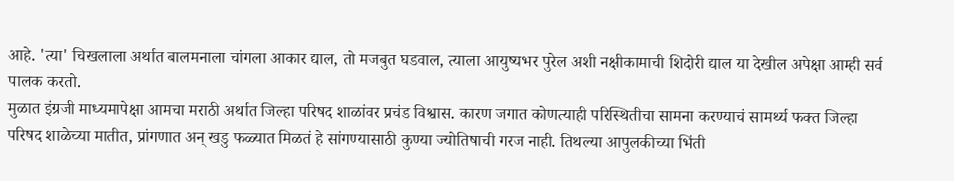आहे. 'त्या' चिखलाला अर्थात बालमनाला चांगला आकार द्याल, तो मजबुत घडवाल, त्याला आयुष्यभर पुरेल अशी नक्षीकामाची शिदोरी द्याल या देखील अपेक्षा आम्ही सर्व पालक करतो.
मुळात इंग्रजी माध्यमापेक्षा आमचा मराठी अर्थात जिल्हा परिषद शाळांवर प्रचंड विश्वास. कारण जगात कोणत्याही परिस्थितीचा सामना करण्याचं सामर्थ्य फक्त जिल्हा परिषद शाळेच्या मातीत, प्रांगणात अन् खडु फळ्यात मिळतं हे सांगण्यासाठी कुण्या ज्योतिषाची गरज नाही. तिथल्या आपुलकीच्या भिंती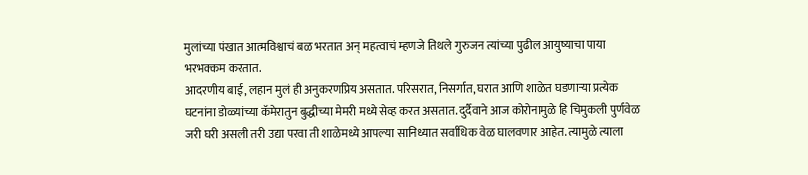मुलांच्या पंखात आत्मविश्वाचं बळ भरतात अन् महत्वाचं म्हणजे तिथले गुरुजन त्यांच्या पुढील आयुष्याचा पाया भरभक्कम करतात.
आदरणीय बाई, लहान मुलं ही अनुकरणप्रिय असतात. परिसरात, निसर्गात, घरात आणि शाळेत घडणाऱ्या प्रत्येक घटनांना डोळ्यांच्या कॅमेरातुन बुद्धीच्या मेमरी मध्ये सेव्ह करत असतात. दुर्दैवाने आज कोरोनामुळे हि चिमुकली पुर्णवेळ जरी घरी असली तरी उद्या परवा ती शाळेमध्ये आपल्या सानिध्यात सर्वाधिक वेळ घालवणार आहेत. त्यामुळे त्याला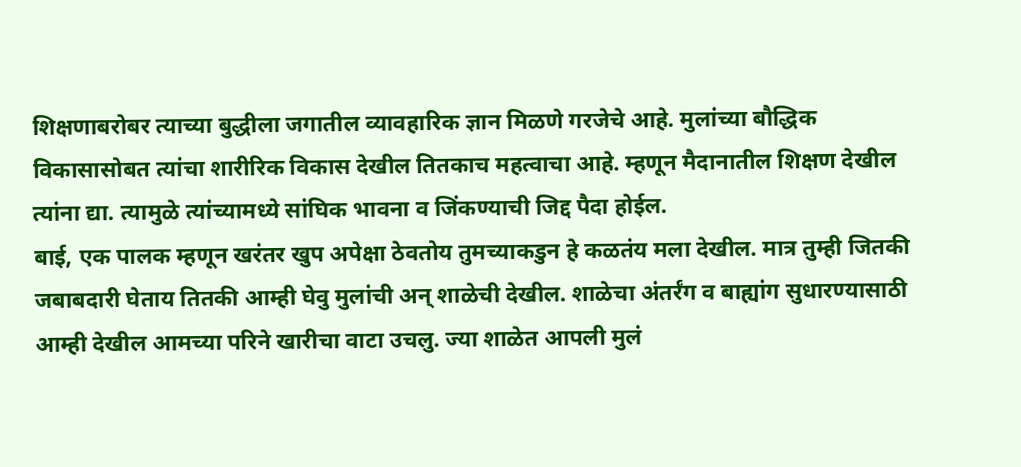शिक्षणाबरोबर त्याच्या बुद्धीला जगातील व्यावहारिक ज्ञान मिळणे गरजेचे आहे. मुलांच्या बौद्धिक विकासासोबत त्यांचा शारीरिक विकास देखील तितकाच महत्वाचा आहे. म्हणून मैदानातील शिक्षण देखील त्यांना द्या. त्यामुळे त्यांच्यामध्ये सांघिक भावना व जिंकण्याची जिद्द पैदा होईल.
बाई, एक पालक म्हणून खरंतर खुप अपेक्षा ठेवतोय तुमच्याकडुन हे कळतंय मला देखील. मात्र तुम्ही जितकी जबाबदारी घेताय तितकी आम्ही घेवु मुलांची अन् शाळेची देखील. शाळेचा अंतर्रंग व बाह्यांग सुधारण्यासाठी आम्ही देखील आमच्या परिने खारीचा वाटा उचलु. ज्या शाळेत आपली मुलं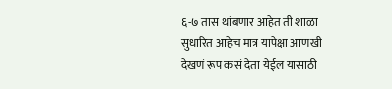६-७ तास थांबणार आहेत ती शाळा सुधारित आहेच मात्र यापेक्षा आणखी देखणं रूप कसं देता येईल यासाठी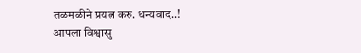तळमळीने प्रयत्न करु. धन्यवाद..!
आपला विश्वासु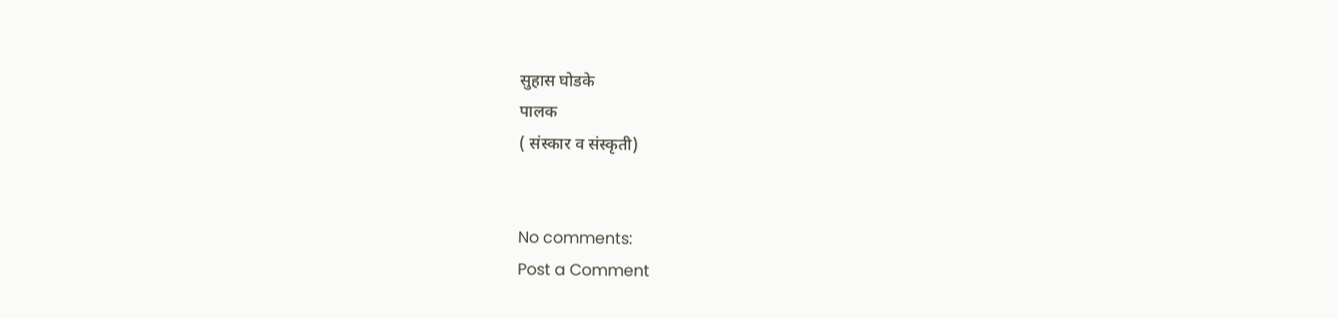सुहास घोडके
पालक
( संस्कार व संस्कृती)


No comments:
Post a Comment